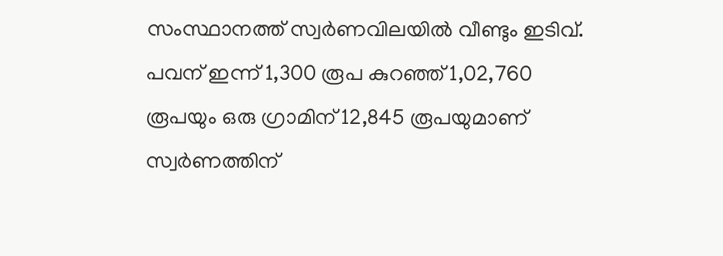സംസ്ഥാനത്ത് സ്വർണവിലയിൽ വീണ്ടും ഇടിവ്. പവന് ഇന്ന് 1,300 രൂപ കുറഞ്ഞ് 1,02,760 രൂപയും ഒരു ഗ്രാമിന് 12,845 രൂപയുമാണ് സ്വർണത്തിന്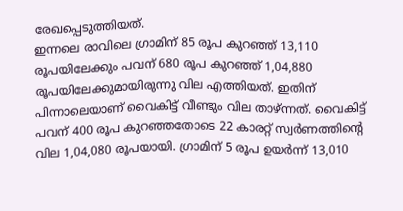രേഖപ്പെടുത്തിയത്.
ഇന്നലെ രാവിലെ ഗ്രാമിന് 85 രൂപ കുറഞ്ഞ് 13,110 രൂപയിലേക്കും പവന് 680 രൂപ കുറഞ്ഞ് 1,04,880 രൂപയിലേക്കുമായിരുന്നു വില എത്തിയത്. ഇതിന് പിന്നാലെയാണ് വൈകിട്ട് വീണ്ടും വില താഴ്ന്നത്. വൈകിട്ട് പവന് 400 രൂപ കുറഞ്ഞതോടെ 22 കാരറ്റ് സ്വർണത്തിന്റെ വില 1,04,080 രൂപയായി. ഗ്രാമിന് 5 രൂപ ഉയർന്ന് 13,010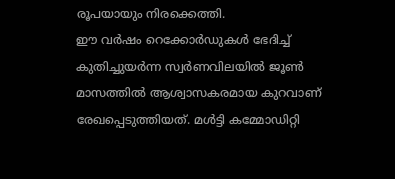രൂപയായും നിരക്കെത്തി.
ഈ വർഷം റെക്കോർഡുകൾ ഭേദിച്ച് കുതിച്ചുയർന്ന സ്വർണവിലയിൽ ജൂൺ മാസത്തിൽ ആശ്വാസകരമായ കുറവാണ് രേഖപ്പെടുത്തിയത്. മൾട്ടി കമ്മോഡിറ്റി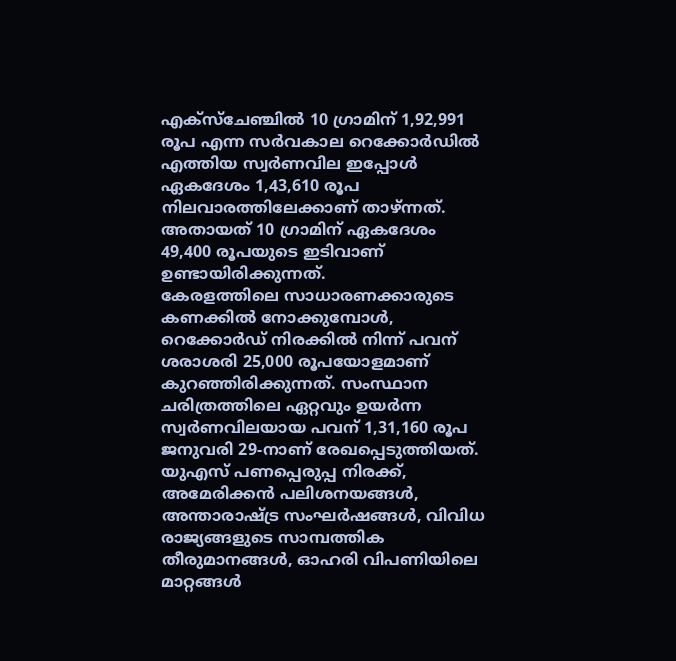എക്സ്ചേഞ്ചിൽ 10 ഗ്രാമിന് 1,92,991 രൂപ എന്ന സർവകാല റെക്കോർഡിൽ എത്തിയ സ്വർണവില ഇപ്പോൾ ഏകദേശം 1,43,610 രൂപ നിലവാരത്തിലേക്കാണ് താഴ്ന്നത്. അതായത് 10 ഗ്രാമിന് ഏകദേശം 49,400 രൂപയുടെ ഇടിവാണ് ഉണ്ടായിരിക്കുന്നത്.
കേരളത്തിലെ സാധാരണക്കാരുടെ കണക്കിൽ നോക്കുമ്പോൾ, റെക്കോർഡ് നിരക്കിൽ നിന്ന് പവന് ശരാശരി 25,000 രൂപയോളമാണ് കുറഞ്ഞിരിക്കുന്നത്. സംസ്ഥാന ചരിത്രത്തിലെ ഏറ്റവും ഉയർന്ന സ്വർണവിലയായ പവന് 1,31,160 രൂപ ജനുവരി 29-നാണ് രേഖപ്പെടുത്തിയത്.
യുഎസ് പണപ്പെരുപ്പ നിരക്ക്, അമേരിക്കൻ പലിശനയങ്ങൾ, അന്താരാഷ്ട്ര സംഘർഷങ്ങൾ, വിവിധ രാജ്യങ്ങളുടെ സാമ്പത്തിക തീരുമാനങ്ങൾ, ഓഹരി വിപണിയിലെ മാറ്റങ്ങൾ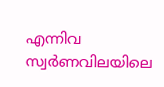എന്നിവ സ്വർണവിലയിലെ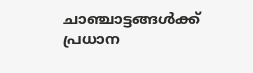ചാഞ്ചാട്ടങ്ങൾക്ക് പ്രധാന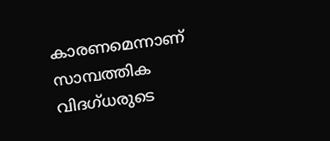കാരണമെന്നാണ് സാമ്പത്തിക വിദഗ്ധരുടെ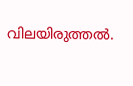വിലയിരുത്തൽ.